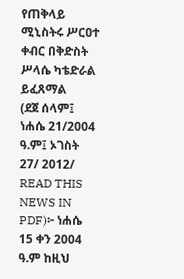የጠቅላይ ሚኒስትሩ ሥርዐተ ቀብር በቅድስት ሥላሴ ካቴድራል ይፈጸማል
(ደጀ ሰላም፤ ነሐሴ 21/2004
ዓ.ም፤ ኦገስት 27/ 2012/ READ THIS NEWS IN PDF)፦ ነሐሴ 15 ቀን 2004 ዓ.ም ከዚህ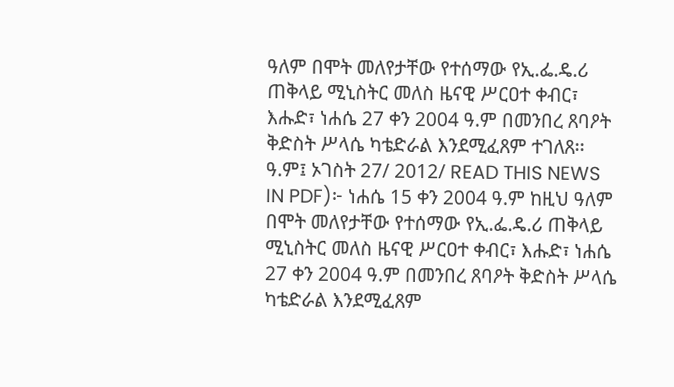ዓለም በሞት መለየታቸው የተሰማው የኢ.ፌ.ዴ.ሪ ጠቅላይ ሚኒስትር መለስ ዜናዊ ሥርዐተ ቀብር፣ እሑድ፣ ነሐሴ 27 ቀን 2004 ዓ.ም በመንበረ ጸባዖት ቅድስት ሥላሴ ካቴድራል እንደሚፈጸም ተገለጸ፡፡
ዓ.ም፤ ኦገስት 27/ 2012/ READ THIS NEWS IN PDF)፦ ነሐሴ 15 ቀን 2004 ዓ.ም ከዚህ ዓለም በሞት መለየታቸው የተሰማው የኢ.ፌ.ዴ.ሪ ጠቅላይ ሚኒስትር መለስ ዜናዊ ሥርዐተ ቀብር፣ እሑድ፣ ነሐሴ 27 ቀን 2004 ዓ.ም በመንበረ ጸባዖት ቅድስት ሥላሴ ካቴድራል እንደሚፈጸም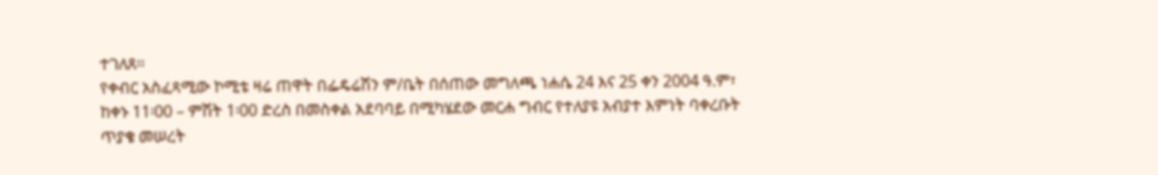ተገለጸ፡፡
የቀብር አስፈጻሚው ኮሚቴ ዛሬ ጠዋት በፌዴሬሽን ም/ቤት በሰጠው መግለጫ ነሐሴ 24 እና 25 ቀን 2004 ዓ.ም፣ ከቀኑ 11፡00 – ምሽት 1፡00 ድረስ በመስቀል አደባባይ በሚካሄደው መርሐ ግብር የተለያዩ አብያተ እምነት ባቀረቡት ጥያቄ መሠረት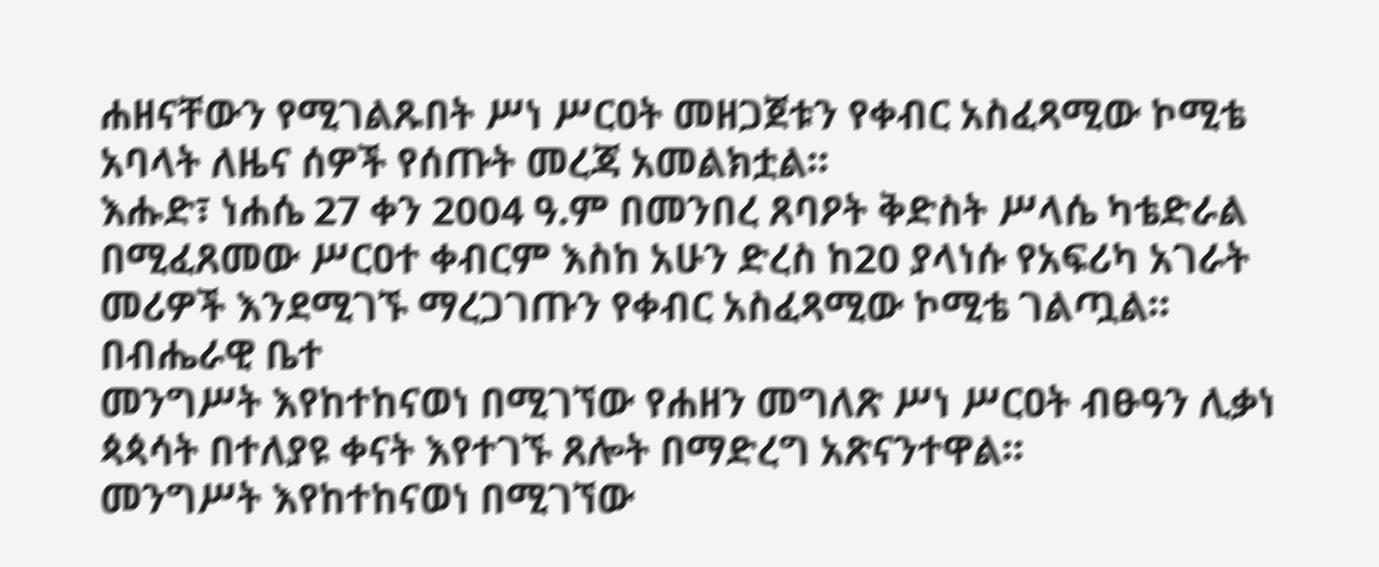ሐዘናቸውን የሚገልጹበት ሥነ ሥርዐት መዘጋጀቱን የቀብር አስፈጻሚው ኮሚቴ አባላት ለዜና ሰዎች የሰጡት መረጃ አመልክቷል፡፡
እሑድ፣ ነሐሴ 27 ቀን 2004 ዓ.ም በመንበረ ጸባዖት ቅድስት ሥላሴ ካቴድራል በሚፈጸመው ሥርዐተ ቀብርም እስከ አሁን ድረስ ከ20 ያላነሱ የአፍሪካ አገራት መሪዎች እንደሚገኙ ማረጋገጡን የቀብር አስፈጻሚው ኮሚቴ ገልጧል፡፡ በብሔራዊ ቤተ
መንግሥት እየከተከናወነ በሚገኘው የሐዘን መግለጽ ሥነ ሥርዐት ብፁዓን ሊቃነ ጳጳሳት በተለያዩ ቀናት እየተገኙ ጸሎት በማድረግ አጽናንተዋል፡፡
መንግሥት እየከተከናወነ በሚገኘው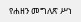የሐዘን መግለጽ ሥነ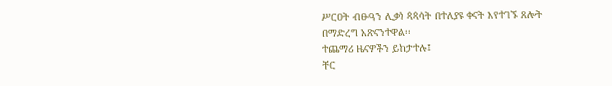ሥርዐት ብፁዓን ሊቃነ ጳጳሳት በተለያዩ ቀናት እየተገኙ ጸሎት በማድረግ አጽናንተዋል፡፡
ተጨማሪ ዜናዎችን ይከታተሉ፤
ቸር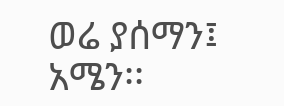ወሬ ያሰማን፤
አሜን፡፡